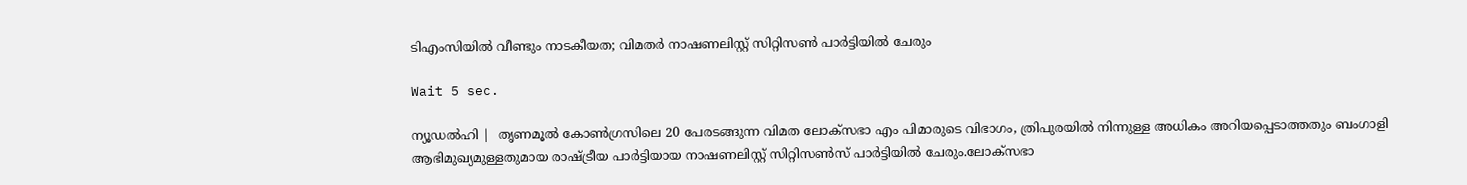ടിഎംസിയില്‍ വീണ്ടും നാടകീയത; വിമതര്‍ നാഷണലിസ്റ്റ് സിറ്റിസണ്‍ പാര്‍ട്ടിയില്‍ ചേരും

Wait 5 sec.

ന്യൂഡല്‍ഹി |  തൃണമൂല്‍ കോണ്‍ഗ്രസിലെ 20 പേരടങ്ങുന്ന വിമത ലോക്സഭാ എം പിമാരുടെ വിഭാഗം, ത്രിപുരയില്‍ നിന്നുള്ള അധികം അറിയപ്പെടാത്തതും ബംഗാളി ആഭിമുഖ്യമുള്ളതുമായ രാഷ്ട്രീയ പാര്‍ട്ടിയായ നാഷണലിസ്റ്റ് സിറ്റിസണ്‍സ് പാര്‍ട്ടിയില്‍ ചേരും.ലോക്സഭാ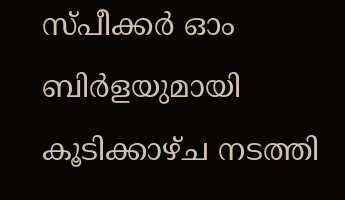സ്പീക്കര്‍ ഓം ബിര്‍ളയുമായി കൂടിക്കാഴ്ച നടത്തി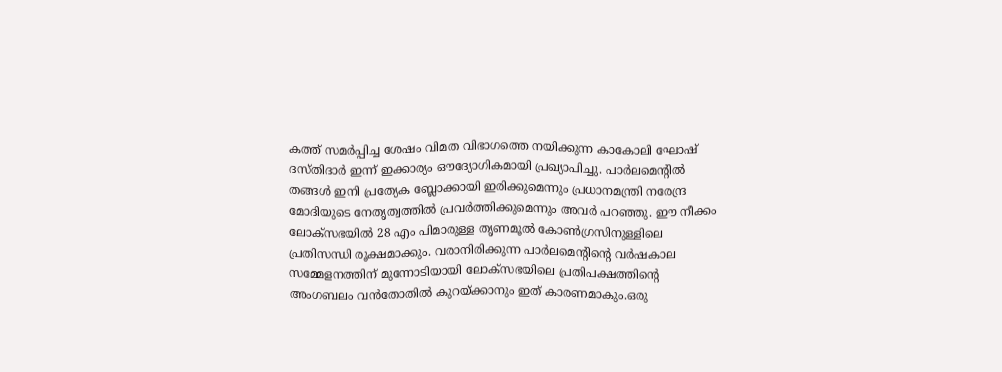കത്ത് സമര്‍പ്പിച്ച ശേഷം വിമത വിഭാഗത്തെ നയിക്കുന്ന കാകോലി ഘോഷ് ദസ്തിദാര്‍ ഇന്ന് ഇക്കാര്യം ഔദ്യോഗികമായി പ്രഖ്യാപിച്ചു. പാര്‍ലമെന്റില്‍ തങ്ങള്‍ ഇനി പ്രത്യേക ബ്ലോക്കായി ഇരിക്കുമെന്നും പ്രധാനമന്ത്രി നരേന്ദ്ര മോദിയുടെ നേതൃത്വത്തില്‍ പ്രവര്‍ത്തിക്കുമെന്നും അവര്‍ പറഞ്ഞു. ഈ നീക്കം ലോക്സഭയില്‍ 28 എം പിമാരുള്ള തൃണമൂല്‍ കോണ്‍ഗ്രസിനുള്ളിലെ പ്രതിസന്ധി രൂക്ഷമാക്കും. വരാനിരിക്കുന്ന പാര്‍ലമെന്റിന്റെ വര്‍ഷകാല സമ്മേളനത്തിന് മുന്നോടിയായി ലോക്സഭയിലെ പ്രതിപക്ഷത്തിന്റെ അംഗബലം വന്‍തോതില്‍ കുറയ്ക്കാനും ഇത് കാരണമാകും.ഒരു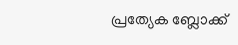പ്രത്യേക ബ്ലോക്ക്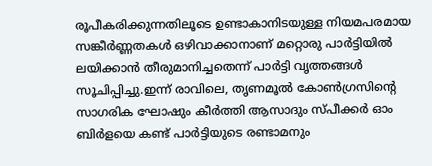രൂപീകരിക്കുന്നതിലൂടെ ഉണ്ടാകാനിടയുള്ള നിയമപരമായ സങ്കീര്‍ണ്ണതകള്‍ ഒഴിവാക്കാനാണ് മറ്റൊരു പാര്‍ട്ടിയില്‍ ലയിക്കാന്‍ തീരുമാനിച്ചതെന്ന് പാര്‍ട്ടി വൃത്തങ്ങള്‍ സൂചിപ്പിച്ചു.ഇന്ന് രാവിലെ, തൃണമൂല്‍ കോണ്‍ഗ്രസിന്റെ സാഗരിക ഘോഷും കീര്‍ത്തി ആസാദും സ്പീക്കര്‍ ഓം ബിര്‍ളയെ കണ്ട് പാര്‍ട്ടിയുടെ രണ്ടാമനും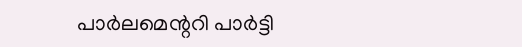പാര്‍ലമെന്ററി പാര്‍ട്ടി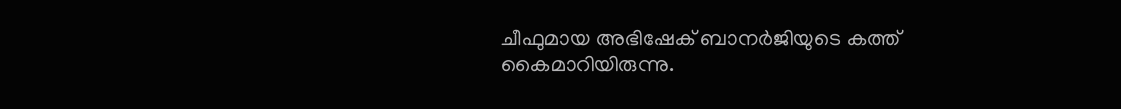ചീഫുമായ അഭിഷേക് ബാനര്‍ജിയുടെ കത്ത് കൈമാറിയിരുന്നു.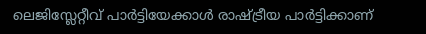ലെജിസ്ലേറ്റീവ് പാര്‍ട്ടിയേക്കാള്‍ രാഷ്ട്രീയ പാര്‍ട്ടിക്കാണ്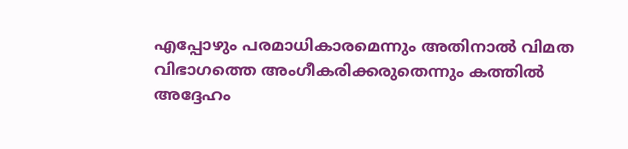എപ്പോഴും പരമാധികാരമെന്നും അതിനാല്‍ വിമത വിഭാഗത്തെ അംഗീകരിക്കരുതെന്നും കത്തില്‍ അദ്ദേഹം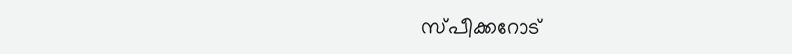സ്പീക്കറോട്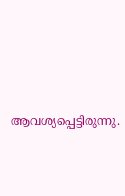ആവശ്യപ്പെട്ടിരുന്നു.